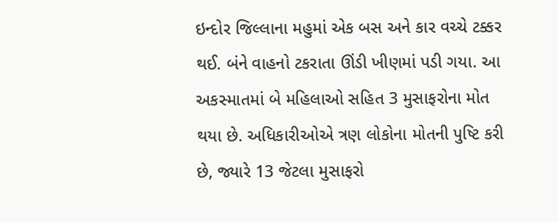ઇન્દોર જિલ્લાના મહુમાં એક બસ અને કાર વચ્ચે ટક્કર થઈ. બંને વાહનો ટકરાતા ઊંડી ખીણમાં પડી ગયા. આ અકસ્માતમાં બે મહિલાઓ સહિત 3 મુસાફરોના મોત થયા છે. અધિકારીઓએ ત્રણ લોકોના મોતની પુષ્ટિ કરી છે, જ્યારે 13 જેટલા મુસાફરો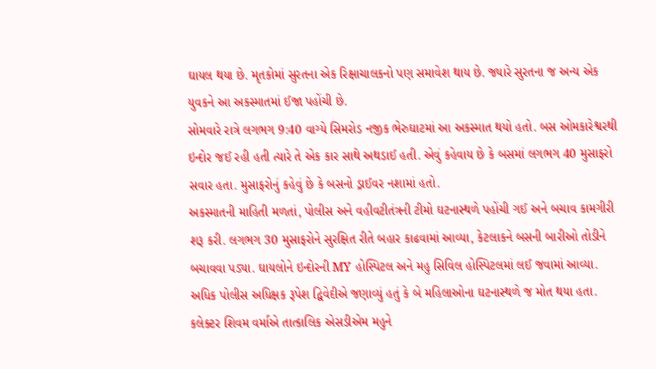ઘાયલ થયા છે. મૃતકોમાં સુરતના એક રિક્ષાચાલકનો પણ સમાવેશ થાય છે. જ્યારે સુરતના જ અન્ય એક યુવકને આ અકસ્માતમાં ઈજા પહોંચી છે.
સોમવારે રાત્રે લગભગ 9:40 વાગ્યે સિમરોડ નજીક ભેરુઘાટમાં આ અકસ્માત થયો હતો. બસ ઓમકારેશ્વરથી ઇન્દોર જઈ રહી હતી ત્યારે તે એક કાર સાથે અથડાઈ હતી. એવું કહેવાય છે કે બસમાં લગભગ 40 મુસાફરો સવાર હતા. મુસાફરોનું કહેવું છે કે બસનો ડ્રાઈવર નશામાં હતો.
અકસ્માતની માહિતી મળતાં, પોલીસ અને વહીવટીતંત્રની ટીમો ઘટનાસ્થળે પહોંચી ગઈ અને બચાવ કામગીરી શરૂ કરી. લગભગ 30 મુસાફરોને સુરક્ષિત રીતે બહાર કાઢવામાં આવ્યા, કેટલાકને બસની બારીઓ તોડીને બચાવવા પડ્યા. ઘાયલોને ઇન્દોરની MY હોસ્પિટલ અને મહુ સિવિલ હોસ્પિટલમાં લઈ જવામાં આવ્યા.
અધિક પોલીસ અધિક્ષક રૂપેશ દ્વિવેદીએ જણાવ્યું હતું કે બે મહિલાઓના ઘટનાસ્થળે જ મોત થયા હતા. કલેક્ટર શિવમ વર્માએ તાત્કાલિક એસડીએમ મહુને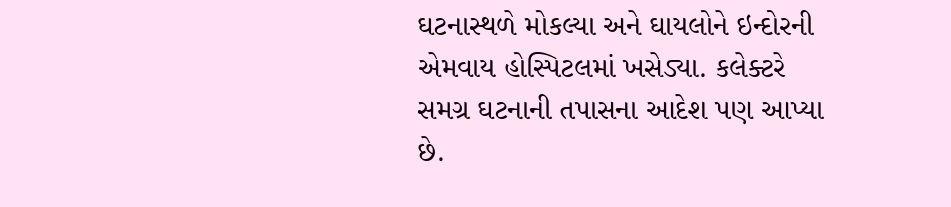ઘટનાસ્થળે મોકલ્યા અને ઘાયલોને ઇન્દોરની એમવાય હોસ્પિટલમાં ખસેડ્યા. કલેક્ટરે સમગ્ર ઘટનાની તપાસના આદેશ પણ આપ્યા છે.